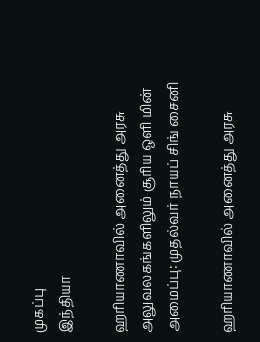முகப்பு
இந்தியா

ஹரியாணாவில் அனைத்து அரசு அலுவலகங்களிலும் சூரிய ஒளி மின் அமைப்பு: முதல்வர் நாயப் சிங் சைனி

ஹரியாணாவில் அனைத்து அரசு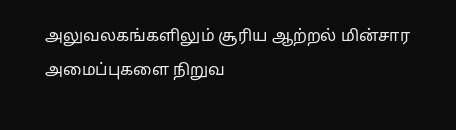அலுவலகங்களிலும் சூரிய ஆற்றல் மின்சார அமைப்புகளை நிறுவ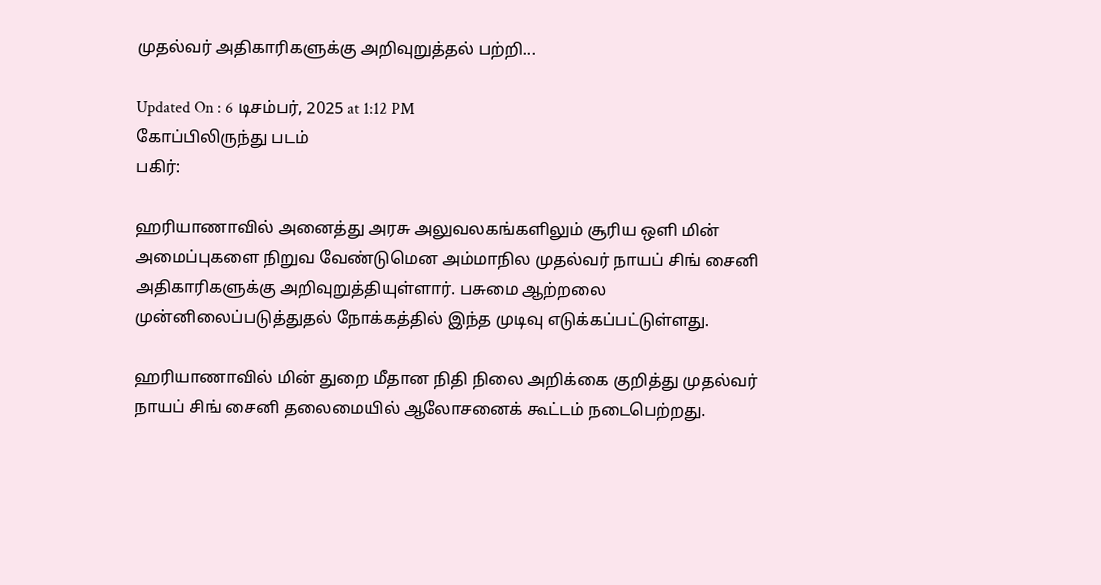முதல்வர் அதிகாரிகளுக்கு அறிவுறுத்தல் பற்றி...

Updated On : 6 டிசம்பர், 2025 at 1:12 PM
கோப்பிலிருந்து படம்
பகிர்:

ஹரியாணாவில் அனைத்து அரசு அலுவலகங்களிலும் சூரிய ஒளி மின் அமைப்புகளை நிறுவ வேண்டுமென அம்மாநில முதல்வர் நாயப் சிங் சைனி அதிகாரிகளுக்கு அறிவுறுத்தியுள்ளார். பசுமை ஆற்றலை முன்னிலைப்படுத்துதல் நோக்கத்தில் இந்த முடிவு எடுக்கப்பட்டுள்ளது.

ஹரியாணாவில் மின் துறை மீதான நிதி நிலை அறிக்கை குறித்து முதல்வர் நாயப் சிங் சைனி தலைமையில் ஆலோசனைக் கூட்டம் நடைபெற்றது.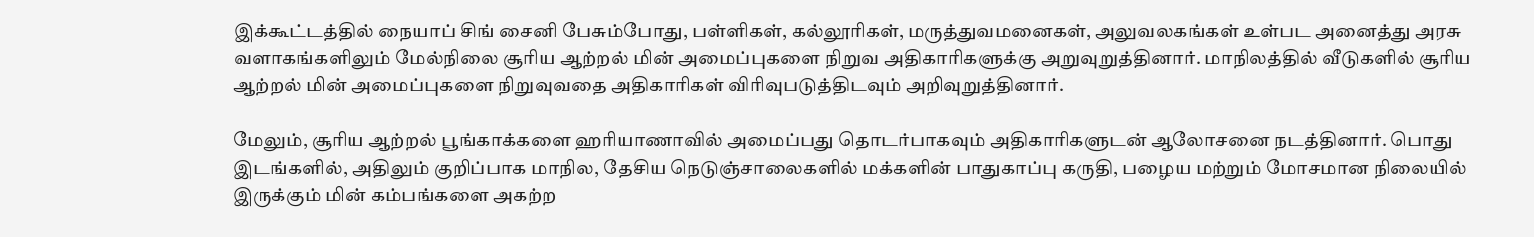இக்கூட்டத்தில் நையாப் சிங் சைனி பேசும்போது, பள்ளிகள், கல்லூரிகள், மருத்துவமனைகள், அலுவலகங்கள் உள்பட அனைத்து அரசு வளாகங்களிலும் மேல்நிலை சூரிய ஆற்றல் மின் அமைப்புகளை நிறுவ அதிகாரிகளுக்கு அறுவுறுத்தினார். மாநிலத்தில் வீடுகளில் சூரிய ஆற்றல் மின் அமைப்புகளை நிறுவுவதை அதிகாரிகள் விரிவுபடுத்திடவும் அறிவுறுத்தினார்.

மேலும், சூரிய ஆற்றல் பூங்காக்களை ஹரியாணாவில் அமைப்பது தொடர்பாகவும் அதிகாரிகளுடன் ஆலோசனை நடத்தினார். பொது இடங்களில், அதிலும் குறிப்பாக மாநில, தேசிய நெடுஞ்சாலைகளில் மக்களின் பாதுகாப்பு கருதி, பழைய மற்றும் மோசமான நிலையில் இருக்கும் மின் கம்பங்களை அகற்ற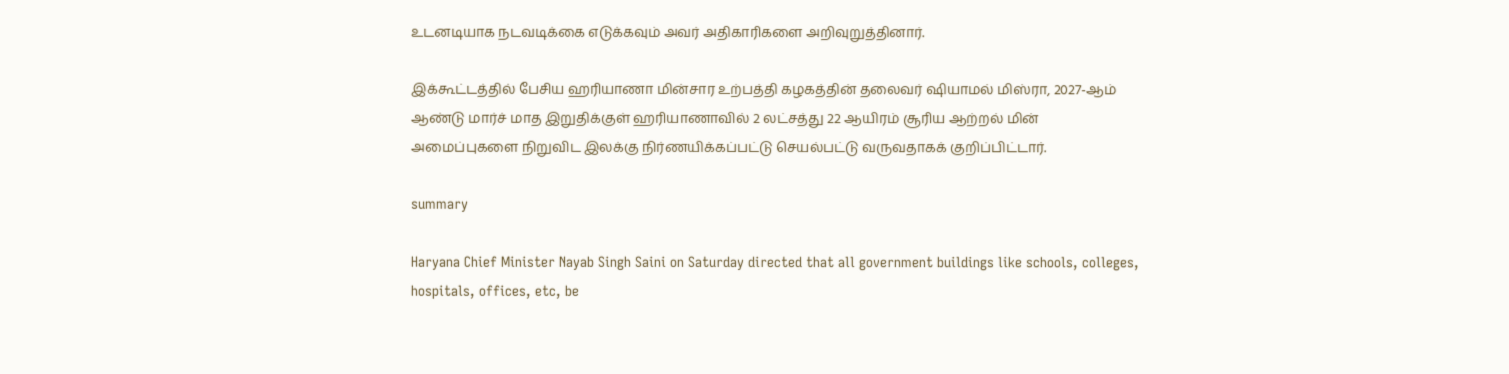உடனடியாக நடவடிக்கை எடுக்கவும் அவர் அதிகாரிகளை அறிவுறுத்தினார்.

இக்கூட்டத்தில் பேசிய ஹரியாணா மின்சார உற்பத்தி கழகத்தின் தலைவர் ஷியாமல் மிஸ்ரா, 2027-ஆம் ஆண்டு மார்ச் மாத இறுதிக்குள் ஹரியாணாவில் 2 லட்சத்து 22 ஆயிரம் சூரிய ஆற்றல் மின் அமைப்புகளை நிறுவிட இலக்கு நிர்ணயிக்கப்பட்டு செயல்பட்டு வருவதாகக் குறிப்பிட்டார்.

summary

Haryana Chief Minister Nayab Singh Saini on Saturday directed that all government buildings like schools, colleges, hospitals, offices, etc, be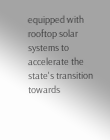equipped with rooftop solar systems to accelerate the state's transition towards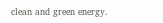clean and green energy.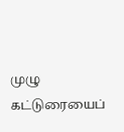முழு கட்டுரையைப்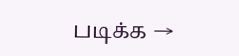படிக்க →